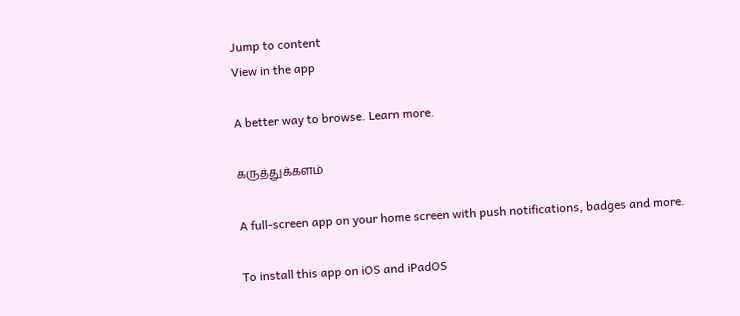Jump to content
View in the app

A better way to browse. Learn more.

கருத்துக்களம்

A full-screen app on your home screen with push notifications, badges and more.

To install this app on iOS and iPadOS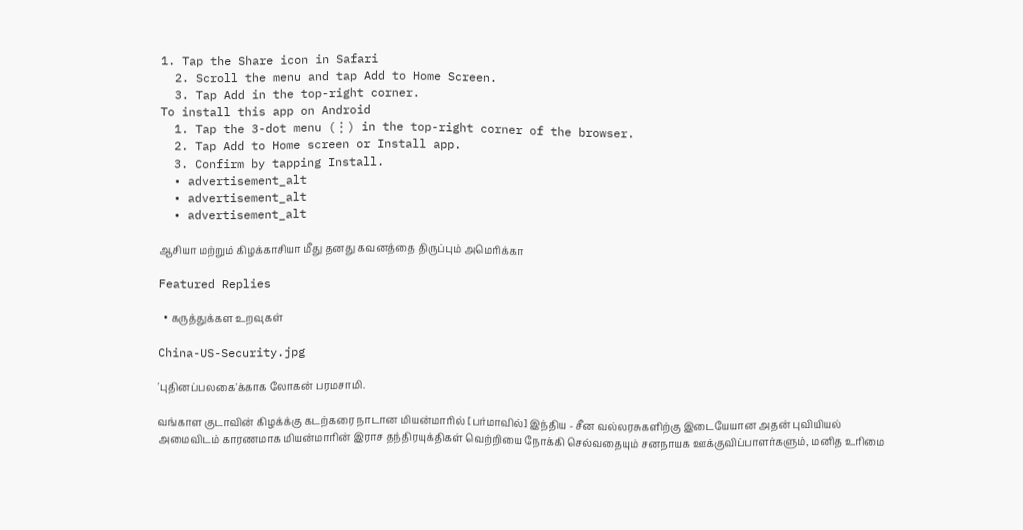1. Tap the Share icon in Safari
  2. Scroll the menu and tap Add to Home Screen.
  3. Tap Add in the top-right corner.
To install this app on Android
  1. Tap the 3-dot menu (⋮) in the top-right corner of the browser.
  2. Tap Add to Home screen or Install app.
  3. Confirm by tapping Install.
  • advertisement_alt
  • advertisement_alt
  • advertisement_alt

ஆசியா மற்றும் கிழக்காசியா மீது தனது கவனத்தை திருப்பும் அமெரிக்கா

Featured Replies

  • கருத்துக்கள உறவுகள்

China-US-Security.jpg

'புதினப்பலகை'க்காக லோகன் பரமசாமி.

வங்காள குடாவின் கிழக்க்கு கடற்கரை நாடான மியன்மாரில் [பர்மாவில்] இந்திய - சீன வல்லரசுகளிற்கு இடையேயான அதன் புவியியல் அமைவிடம் காரணமாக மியன்மாரின் இராச தந்திரயுக்திகள் வெற்றியை நோக்கி செல்வதையும் சனநாயக ஊக்குவிப்பாளர்களும், மனித உரிமை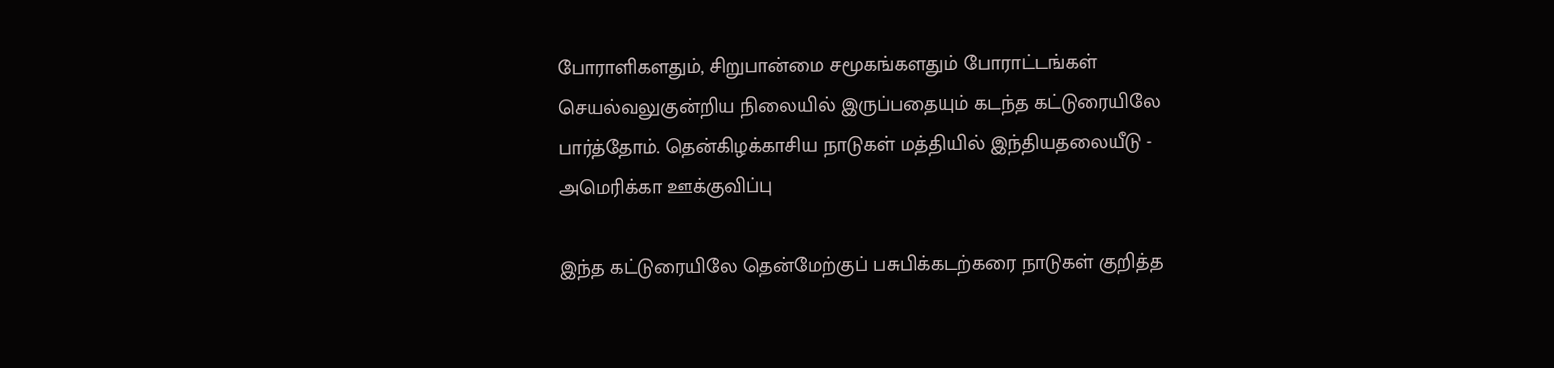போராளிகளதும், சிறுபான்மை சமூகங்களதும் போராட்டங்கள் செயல்வலுகுன்றிய நிலையில் இருப்பதையும் கடந்த கட்டுரையிலே பார்த்தோம். தென்கிழக்காசிய நாடுகள் மத்தியில் இந்தியதலையீடு - அமெரிக்கா ஊக்குவிப்பு

இந்த கட்டுரையிலே தென்மேற்குப் பசுபிக்கடற்கரை நாடுகள் குறித்த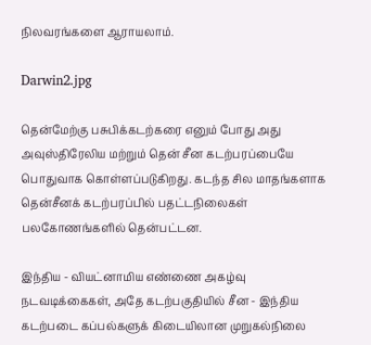நிலவரங்களை ஆராயலாம்.

Darwin2.jpg

தென்மேற்கு பசுபிக்கடற்கரை எனும் போது அது அவுஸ்திரேலிய மற்றும் தென் சீன கடற்பரப்பையே பொதுவாக கொள்ளப்படுகிறது. கடந்த சில மாதங்களாக தென்சீனக் கடற்பரப்பில் பதட்டநிலைகள் பலகோணங்களில் தென்பட்டன.

இந்திய - வியட்னாமிய எண்ணை அகழ்வு நடவடிக்கைகள், அதே கடற்பகுதியில் சீன - இந்திய கடற்படை கப்பல்களுக் கிடையிலான முறுகல்நிலை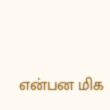என்பன மிக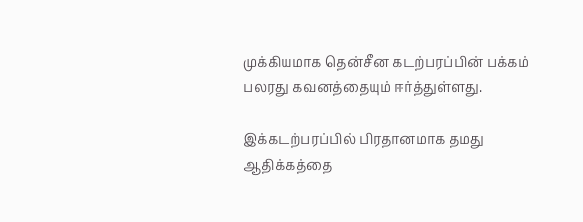முக்கியமாக தென்சீன கடற்பரப்பின் பக்கம் பலரது கவனத்தையும் ஈர்த்துள்ளது.

இக்கடற்பரப்பில் பிரதானமாக தமது ஆதிக்கத்தை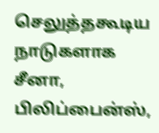செலுத்தகூடிய நாடுகளாக சீனா, பிலிப்பைன்ஸ்,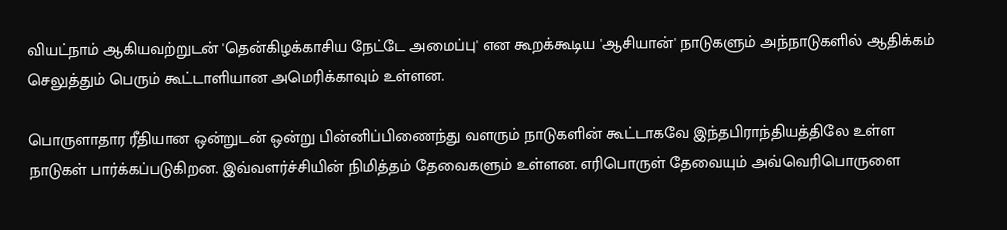வியட்நாம் ஆகியவற்றுடன் 'தென்கிழக்காசிய நேட்டே அமைப்பு' என கூறக்கூடிய 'ஆசியான்' நாடுகளும் அந்நாடுகளில் ஆதிக்கம் செலுத்தும் பெரும் கூட்டாளியான அமெரிக்காவும் உள்ளன.

பொருளாதார ரீதியான ஒன்றுடன் ஒன்று பின்னிப்பிணைந்து வளரும் நாடுகளின் கூட்டாகவே இந்தபிராந்தியத்திலே உள்ள நாடுகள் பார்க்கப்படுகிறன. இவ்வளர்ச்சியின் நிமித்தம் தேவைகளும் உள்ளன. எரிபொருள் தேவையும் அவ்வெரிபொருளை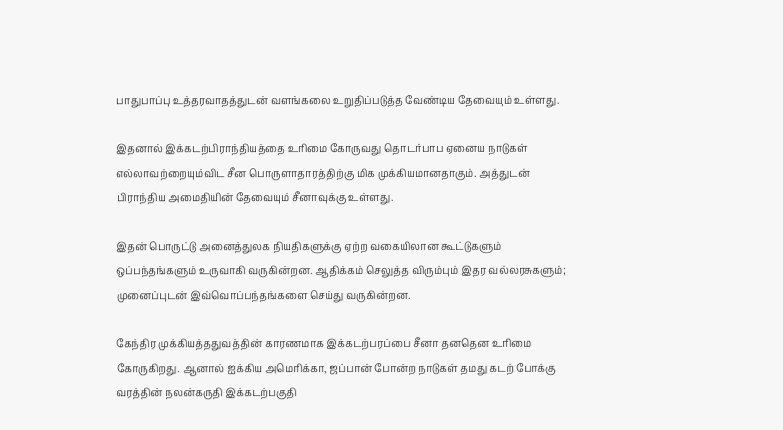பாதுபாப்பு உத்தரவாதத்துடன் வளங்கலை உறுதிப்படுத்த வேண்டிய தேவையும் உள்ளது.

இதனால் இக்கடற்பிராந்தியத்தை உரிமை கோருவது தொடர்பாப ஏனைய நாடுகள் எல்லாவற்றையும்விட சீன பொருளாதாரத்திற்கு மிக முக்கியமானதாகும். அத்துடன் பிராந்திய அமைதியின் தேவையும் சீனாவுக்கு உள்ளது.

இதன் பொருட்டு அனைத்துலக நியதிகளுக்கு ஏற்ற வகையிலான கூட்டுகளும் ஒப்பந்தங்களும் உருவாகி வருகின்றன. ஆதிக்கம் செலுத்த விரும்பும் இதர வல்லரசுகளும்; முனைப்புடன் இவ்வொப்பந்தங்களை செய்து வருகின்றன.

கேந்திர முக்கியத்ததுவத்தின் காரணமாக இக்கடற்பரப்பை சீனா தனதென உரிமை கோருகிறது. ஆனால் ஐக்கிய அமெரிக்கா, ஜப்பான் போன்ற நாடுகள் தமது கடற் போக்கு வரத்தின் நலன்கருதி இக்கடற்பகுதி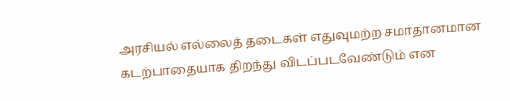அரசியல் எல்லைத் தடைகள் எதுவுமற்ற சமாதானமான கடற்பாதையாக திறந்து விடப்படவேண்டும் என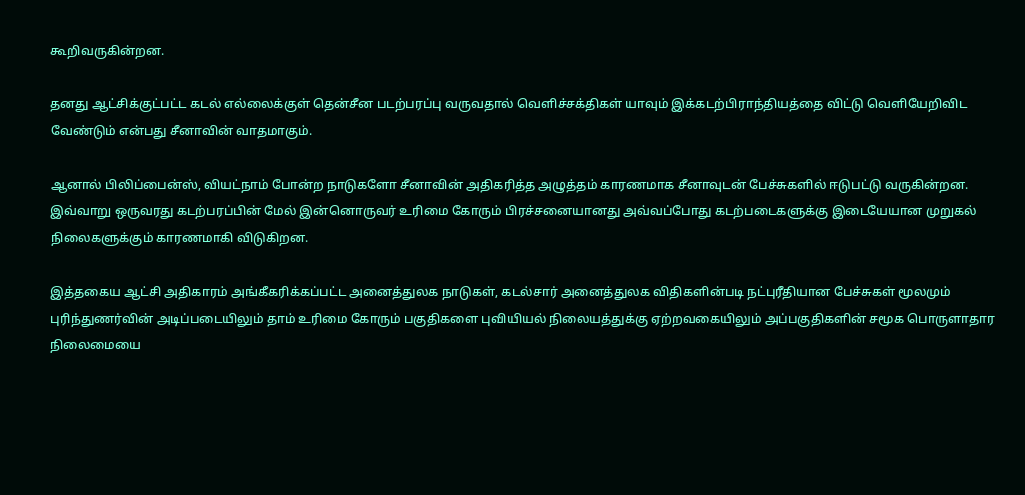கூறிவருகின்றன.

தனது ஆட்சிக்குட்பட்ட கடல் எல்லைக்குள் தென்சீன படற்பரப்பு வருவதால் வெளிச்சக்திகள் யாவும் இக்கடற்பிராந்தியத்தை விட்டு வெளியேறிவிட வேண்டும் என்பது சீனாவின் வாதமாகும்.

ஆனால் பிலிப்பைன்ஸ், வியட்நாம் போன்ற நாடுகளோ சீனாவின் அதிகரித்த அழுத்தம் காரணமாக சீனாவுடன் பேச்சுகளில் ஈடுபட்டு வருகின்றன. இவ்வாறு ஒருவரது கடற்பரப்பின் மேல் இன்னொருவர் உரிமை கோரும் பிரச்சனையானது அவ்வப்போது கடற்படைகளுக்கு இடையேயான முறுகல் நிலைகளுக்கும் காரணமாகி விடுகிறன.

இத்தகைய ஆட்சி அதிகாரம் அங்கீகரிக்கப்பட்ட அனைத்துலக நாடுகள், கடல்சார் அனைத்துலக விதிகளின்படி நட்புரீதியான பேச்சுகள் மூலமும் புரிந்துணர்வின் அடிப்படையிலும் தாம் உரிமை கோரும் பகுதிகளை புவியியல் நிலையத்துக்கு ஏற்றவகையிலும் அப்பகுதிகளின் சமூக பொருளாதார நிலைமையை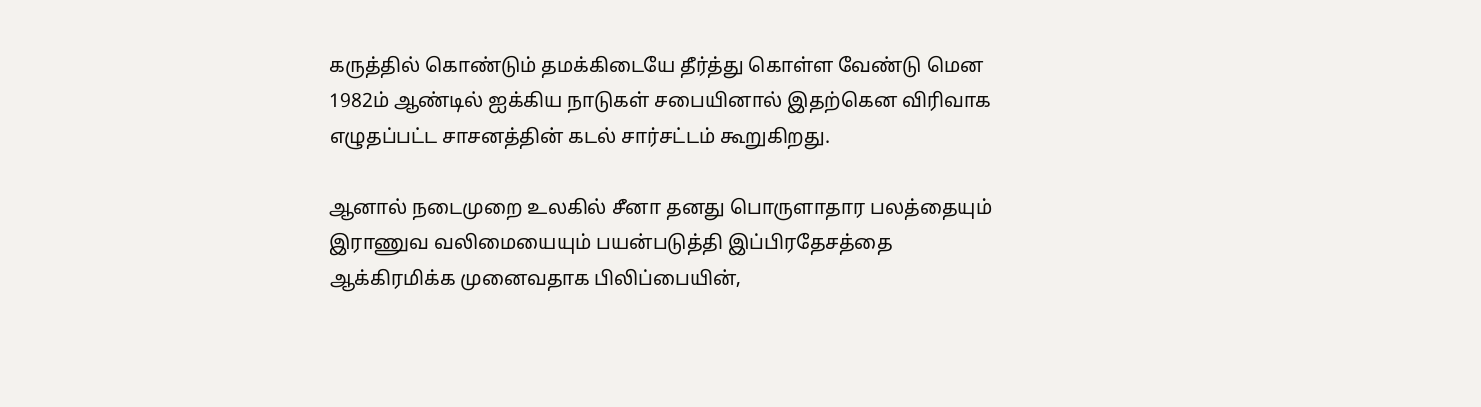கருத்தில் கொண்டும் தமக்கிடையே தீர்த்து கொள்ள வேண்டு மென 1982ம் ஆண்டில் ஐக்கிய நாடுகள் சபையினால் இதற்கென விரிவாக எழுதப்பட்ட சாசனத்தின் கடல் சார்சட்டம் கூறுகிறது.

ஆனால் நடைமுறை உலகில் சீனா தனது பொருளாதார பலத்தையும் இராணுவ வலிமையையும் பயன்படுத்தி இப்பிரதேசத்தை ஆக்கிரமிக்க முனைவதாக பிலிப்பையின்,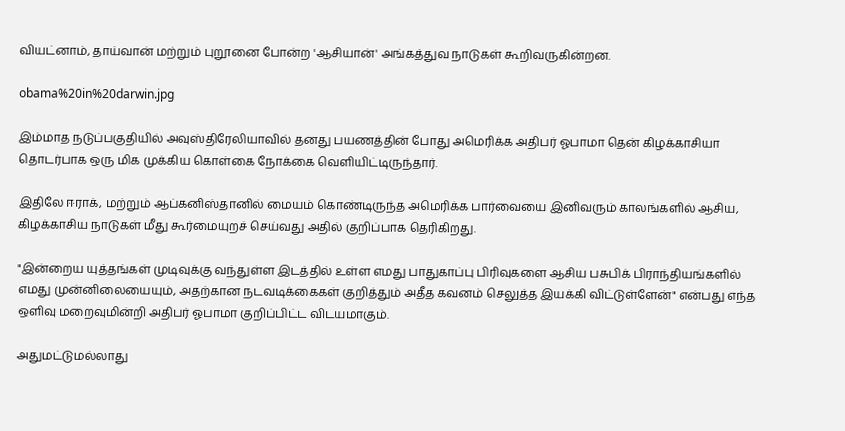வியட்னாம், தாய்வான் மற்றும் புறூனை போன்ற 'ஆசியான்' அங்கத்துவ நாடுகள் கூறிவருகின்றன.

obama%20in%20darwin.jpg

இம்மாத நடுப்பகுதியில் அவுஸ்திரேலியாவில் தனது பயணத்தின் போது அமெரிக்க அதிபர் ஓபாமா தென் கிழக்காசியா தொடர்பாக ஒரு மிக முக்கிய கொள்கை நோக்கை வெளியிட்டிருந்தார்.

இதிலே ஈராக், மற்றும் ஆப்கனிஸ்தானில் மையம் கொண்டிருந்த அமெரிக்க பார்வையை இனிவரும் காலங்களில் ஆசிய, கிழக்காசிய நாடுகள் மீது கூர்மையுறச் செய்வது அதில் குறிப்பாக தெரிகிறது.

"இன்றைய யுத்தங்கள் முடிவுக்கு வந்துள்ள இடத்தில் உள்ள எமது பாதுகாப்பு பிரிவுகளை ஆசிய பசுபிக் பிராந்தியங்களில் எமது முன்னிலையையும், அதற்கான நடவடிக்கைகள் குறித்தும் அதீத கவனம் செலுத்த இயக்கி விட்டுள்ளேன்" என்பது எந்த ஒளிவு மறைவுமின்றி அதிபர் ஓபாமா குறிப்பிட்ட விடயமாகும்.

அதுமட்டுமல்லாது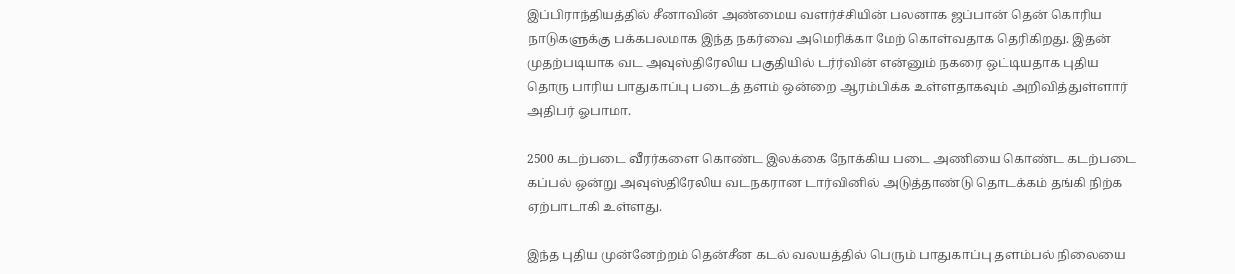இப்பிராந்தியத்தில் சீனாவின் அண்மைய வளர்ச்சியின் பலனாக ஜப்பான் தென் கொரிய நாடுகளுக்கு பக்கபலமாக இந்த நகர்வை அமெரிக்கா மேற் கொள்வதாக தெரிகிறது. இதன் முதற்படியாக வட அவுஸ்திரேலிய பகுதியில் டர்ர்வின் என்னும் நகரை ஒட்டியதாக புதிய தொரு பாரிய பாதுகாப்பு படைத் தளம் ஒன்றை ஆரம்பிக்க உள்ளதாகவும் அறிவித்துள்ளார் அதிபர் ஓபாமா.

2500 கடற்படை வீரர்களை கொண்ட இலக்கை நோக்கிய படை அணியை கொண்ட கடற்படை கப்பல் ஒன்று அவுஸ்திரேலிய வடநகரான டார்வினில் அடுத்தாண்டு தொடக்கம் தங்கி நிற்க ஏற்பாடாகி உள்ளது.

இந்த புதிய முன்னேற்றம் தென்சீன கடல் வலயத்தில் பெரும் பாதுகாப்பு தளம்பல் நிலையை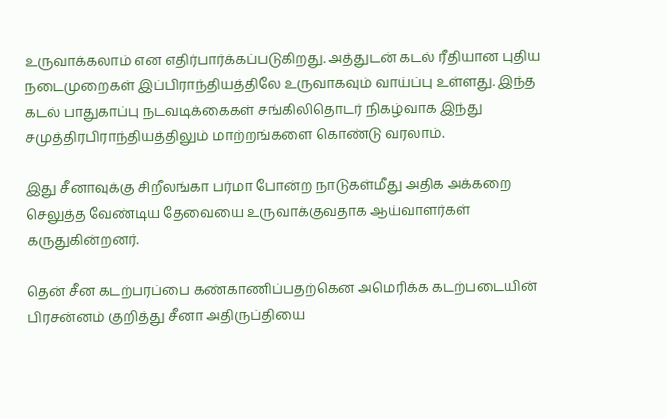உருவாக்கலாம் என எதிர்பார்க்கப்படுகிறது. அத்துடன் கடல் ரீதியான புதிய நடைமுறைகள் இப்பிராந்தியத்திலே உருவாகவும் வாய்ப்பு உள்ளது. இந்த கடல் பாதுகாப்பு நடவடிக்கைகள் சங்கிலிதொடர் நிகழ்வாக இந்து சமுத்திரபிராந்தியத்திலும் மாற்றங்களை கொண்டு வரலாம்.

இது சீனாவுக்கு சிறீலங்கா பர்மா போன்ற நாடுகள்மீது அதிக அக்கறை செலுத்த வேண்டிய தேவையை உருவாக்குவதாக ஆய்வாளர்கள் கருதுகின்றனர்.

தென் சீன கடற்பரப்பை கண்காணிப்பதற்கென அமெரிக்க கடற்படையின் பிரசன்னம் குறித்து சீனா அதிருப்தியை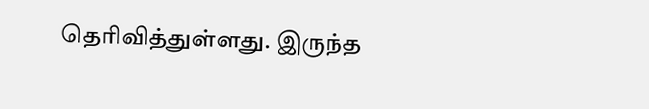தெரிவித்துள்ளது. இருந்த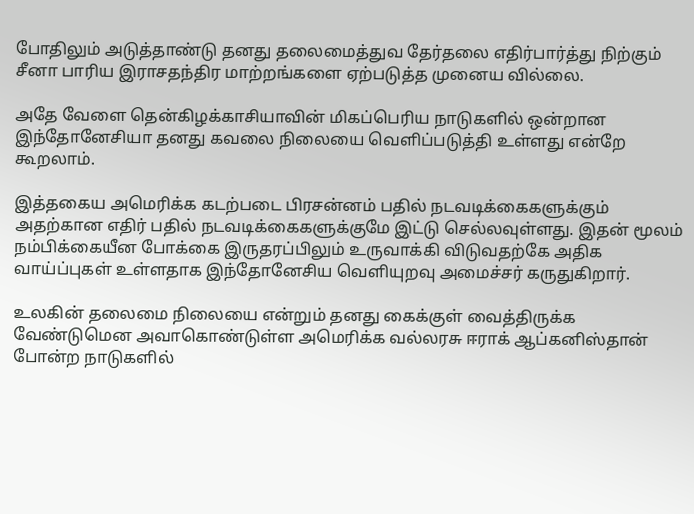போதிலும் அடுத்தாண்டு தனது தலைமைத்துவ தேர்தலை எதிர்பார்த்து நிற்கும் சீனா பாரிய இராசதந்திர மாற்றங்களை ஏற்படுத்த முனைய வில்லை.

அதே வேளை தென்கிழக்காசியாவின் மிகப்பெரிய நாடுகளில் ஒன்றான இந்தோனேசியா தனது கவலை நிலையை வெளிப்படுத்தி உள்ளது என்றே கூறலாம்.

இத்தகைய அமெரிக்க கடற்படை பிரசன்னம் பதில் நடவடிக்கைகளுக்கும் அதற்கான எதிர் பதில் நடவடிக்கைகளுக்குமே இட்டு செல்லவுள்ளது. இதன் மூலம் நம்பிக்கையீன போக்கை இருதரப்பிலும் உருவாக்கி விடுவதற்கே அதிக வாய்ப்புகள் உள்ளதாக இந்தோனேசிய வெளியுறவு அமைச்சர் கருதுகிறார்.

உலகின் தலைமை நிலையை என்றும் தனது கைக்குள் வைத்திருக்க வேண்டுமென அவாகொண்டுள்ள அமெரிக்க வல்லரசு ஈராக் ஆப்கனிஸ்தான் போன்ற நாடுகளில்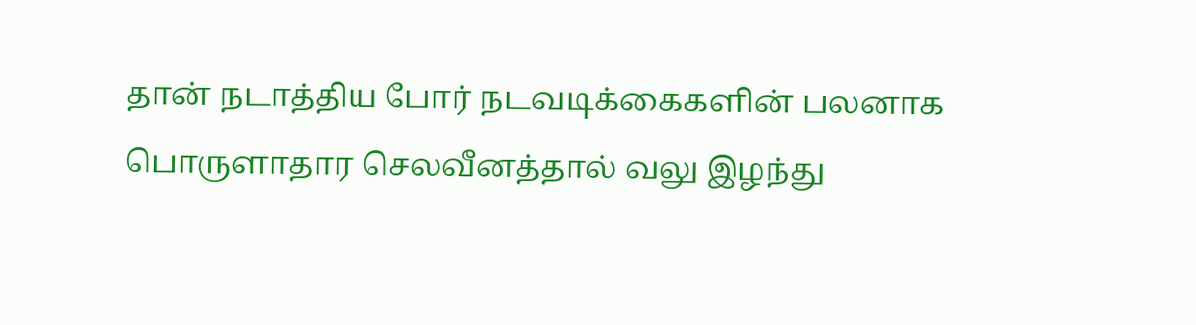தான் நடாத்திய போர் நடவடிக்கைகளின் பலனாக பொருளாதார செலவீனத்தால் வலு இழந்து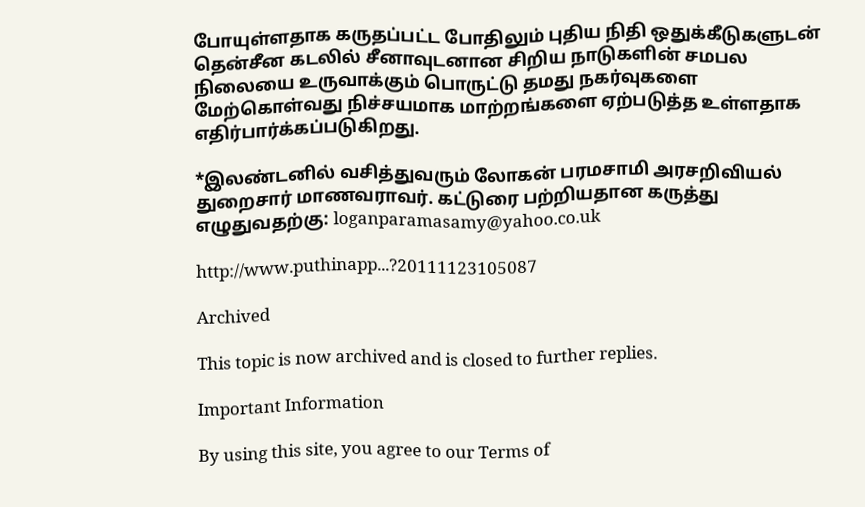போயுள்ளதாக கருதப்பட்ட போதிலும் புதிய நிதி ஒதுக்கீடுகளுடன் தென்சீன கடலில் சீனாவுடனான சிறிய நாடுகளின் சமபல நிலையை உருவாக்கும் பொருட்டு தமது நகர்வுகளை மேற்கொள்வது நிச்சயமாக மாற்றங்களை ஏற்படுத்த உள்ளதாக எதிர்பார்க்கப்படுகிறது.

*இலண்டனில் வசித்துவரும் லோகன் பரமசாமி அரசறிவியல் துறைசார் மாணவராவர். கட்டுரை பற்றியதான கருத்து எழுதுவதற்கு: loganparamasamy@yahoo.co.uk

http://www.puthinapp...?20111123105087

Archived

This topic is now archived and is closed to further replies.

Important Information

By using this site, you agree to our Terms of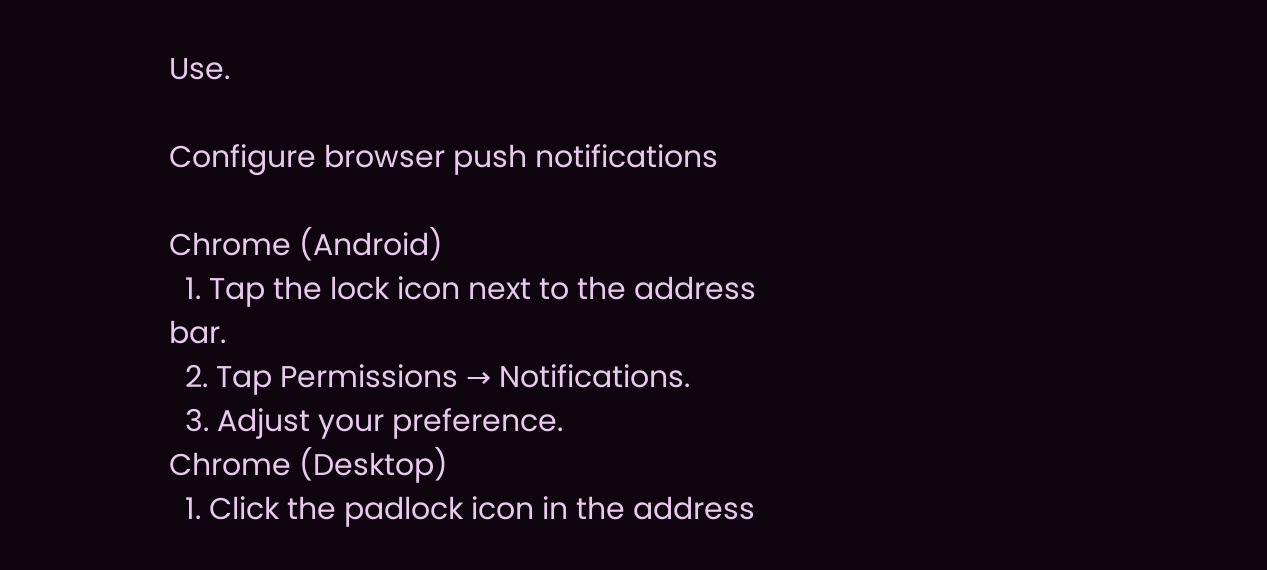Use.

Configure browser push notifications

Chrome (Android)
  1. Tap the lock icon next to the address bar.
  2. Tap Permissions → Notifications.
  3. Adjust your preference.
Chrome (Desktop)
  1. Click the padlock icon in the address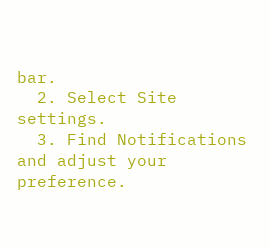bar.
  2. Select Site settings.
  3. Find Notifications and adjust your preference.